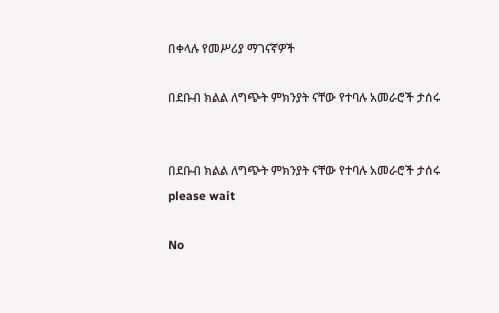በቀላሉ የመሥሪያ ማገናኛዎች

በደቡብ ክልል ለግጭት ምክንያት ናቸው የተባሉ አመራሮች ታሰሩ


በደቡብ ክልል ለግጭት ምክንያት ናቸው የተባሉ አመራሮች ታሰሩ
please wait

No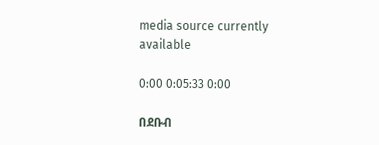media source currently available

0:00 0:05:33 0:00

በደቡብ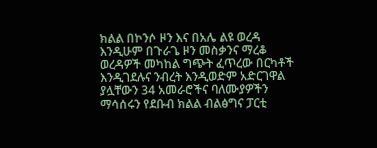ክልል በኮንሶ ዞን እና በአሌ ልዩ ወረዳ እንዲሁም በጉራጌ ዞን መስቃንና ማረቆ ወረዳዎች መካከል ግጭት ፈጥረው በርካቶች እንዲገደሉና ንብረት እንዲወድም አድርገዋል ያሏቸውን 34 አመራሮችና ባለሙያዎችን ማሳሰሩን የደቡብ ክልል ብልፅግና ፓርቲ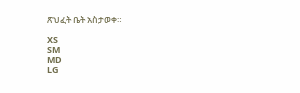ጽህፈት ቤት አስታወቀ።

XS
SM
MD
LG